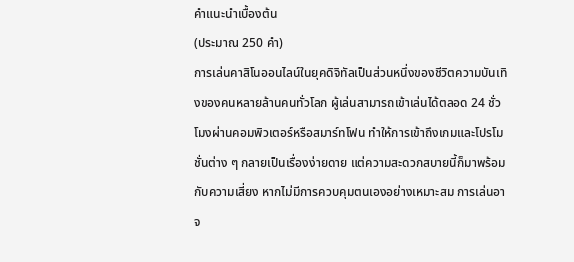คำแนะนำเบื้องต้น
(ประมาณ 250 คำ)
การเล่นคาสิโนออนไลน์ในยุคดิจิทัลเป็นส่วนหนึ่งของชีวิตความบันเทิงของคนหลายล้านคนทั่วโลก ผู้เล่นสามารถเข้าเล่นได้ตลอด 24 ชั่วโมงผ่านคอมพิวเตอร์หรือสมาร์ทโฟน ทำให้การเข้าถึงเกมและโปรโมชั่นต่าง ๆ กลายเป็นเรื่องง่ายดาย แต่ความสะดวกสบายนี้ก็มาพร้อมกับความเสี่ยง หากไม่มีการควบคุมตนเองอย่างเหมาะสม การเล่นอาจ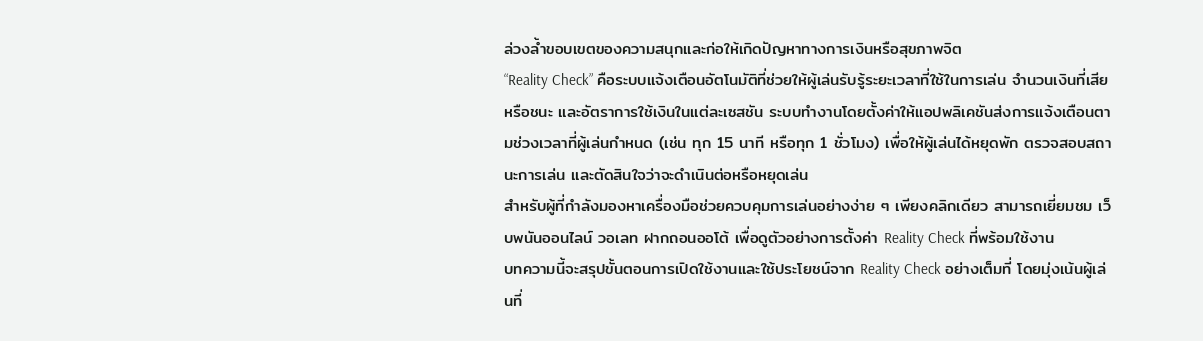ล่วงล้ำขอบเขตของความสนุกและก่อให้เกิดปัญหาทางการเงินหรือสุขภาพจิต
“Reality Check” คือระบบแจ้งเตือนอัตโนมัติที่ช่วยให้ผู้เล่นรับรู้ระยะเวลาที่ใช้ในการเล่น จำนวนเงินที่เสียหรือชนะ และอัตราการใช้เงินในแต่ละเซสชัน ระบบทำงานโดยตั้งค่าให้แอปพลิเคชันส่งการแจ้งเตือนตามช่วงเวลาที่ผู้เล่นกำหนด (เช่น ทุก 15 นาที หรือทุก 1 ชั่วโมง) เพื่อให้ผู้เล่นได้หยุดพัก ตรวจสอบสถานะการเล่น และตัดสินใจว่าจะดำเนินต่อหรือหยุดเล่น
สำหรับผู้ที่กำลังมองหาเครื่องมือช่วยควบคุมการเล่นอย่างง่าย ๆ เพียงคลิกเดียว สามารถเยี่ยมชม เว็บพนันออนไลน์ วอเลท ฝากถอนออโต้ เพื่อดูตัวอย่างการตั้งค่า Reality Check ที่พร้อมใช้งาน
บทความนี้จะสรุปขั้นตอนการเปิดใช้งานและใช้ประโยชน์จาก Reality Check อย่างเต็มที่ โดยมุ่งเน้นผู้เล่นที่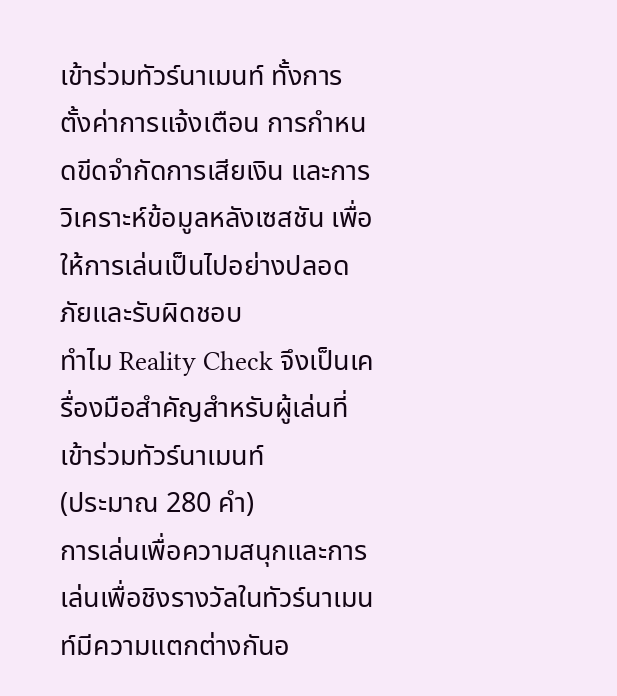เข้าร่วมทัวร์นาเมนท์ ทั้งการตั้งค่าการแจ้งเตือน การกำหนดขีดจำกัดการเสียเงิน และการวิเคราะห์ข้อมูลหลังเซสชัน เพื่อให้การเล่นเป็นไปอย่างปลอดภัยและรับผิดชอบ
ทำไม Reality Check จึงเป็นเครื่องมือสำคัญสำหรับผู้เล่นที่เข้าร่วมทัวร์นาเมนท์
(ประมาณ 280 คำ)
การเล่นเพื่อความสนุกและการเล่นเพื่อชิงรางวัลในทัวร์นาเมนท์มีความแตกต่างกันอ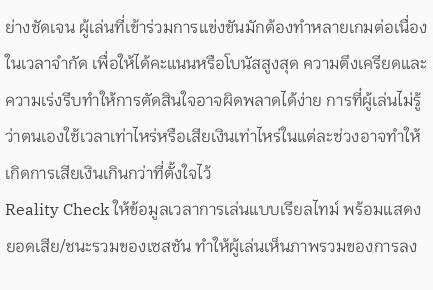ย่างชัดเจน ผู้เล่นที่เข้าร่วมการแข่งขันมักต้องทำหลายเกมต่อเนื่องในเวลาจำกัด เพื่อให้ได้คะแนนหรือโบนัสสูงสุด ความตึงเครียดและความเร่งรีบทำให้การตัดสินใจอาจผิดพลาดได้ง่าย การที่ผู้เล่นไม่รู้ว่าตนเองใช้เวลาเท่าไหร่หรือเสียเงินเท่าไหร่ในแต่ละช่วงอาจทำให้เกิดการเสียเงินเกินกว่าที่ตั้งใจไว้
Reality Check ให้ข้อมูลเวลาการเล่นแบบเรียลไทม์ พร้อมแสดงยอดเสีย/ชนะรวมของเซสชัน ทำให้ผู้เล่นเห็นภาพรวมของการลง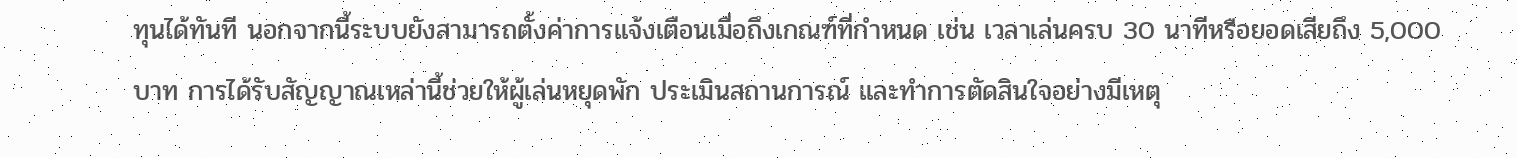ทุนได้ทันที นอกจากนี้ระบบยังสามารถตั้งค่าการแจ้งเตือนเมื่อถึงเกณฑ์ที่กำหนด เช่น เวลาเล่นครบ 30 นาทีหรือยอดเสียถึง 5,000 บาท การได้รับสัญญาณเหล่านี้ช่วยให้ผู้เล่นหยุดพัก ประเมินสถานการณ์ และทำการตัดสินใจอย่างมีเหตุ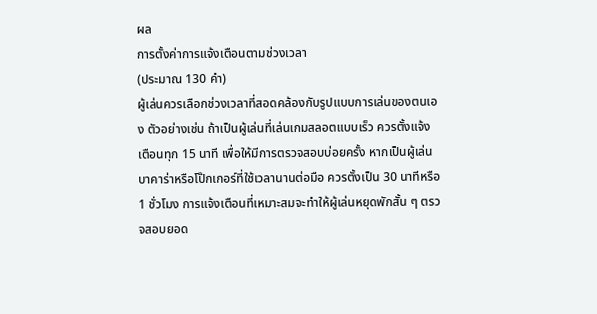ผล
การตั้งค่าการแจ้งเตือนตามช่วงเวลา
(ประมาณ 130 คำ)
ผู้เล่นควรเลือกช่วงเวลาที่สอดคล้องกับรูปแบบการเล่นของตนเอง ตัวอย่างเช่น ถ้าเป็นผู้เล่นที่เล่นเกมสลอตแบบเร็ว ควรตั้งแจ้งเตือนทุก 15 นาที เพื่อให้มีการตรวจสอบบ่อยครั้ง หากเป็นผู้เล่นบาคาร่าหรือโป๊กเกอร์ที่ใช้เวลานานต่อมือ ควรตั้งเป็น 30 นาทีหรือ 1 ชั่วโมง การแจ้งเตือนที่เหมาะสมจะทำให้ผู้เล่นหยุดพักสั้น ๆ ตรวจสอบยอด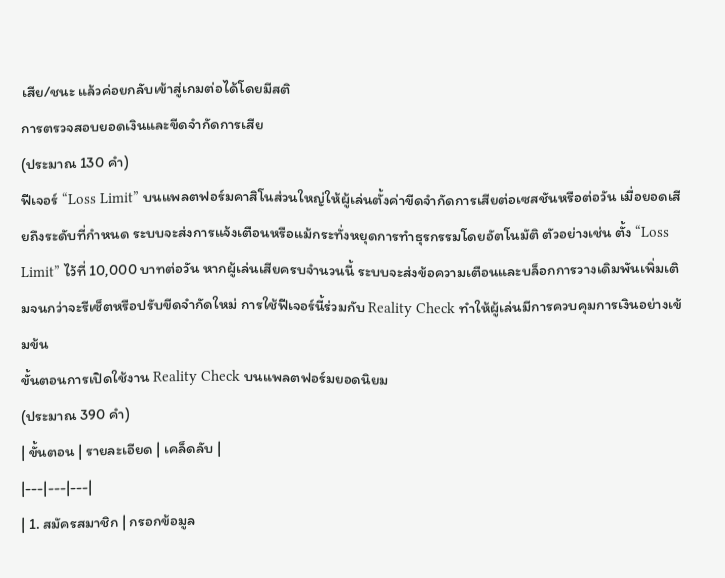เสีย/ชนะ แล้วค่อยกลับเข้าสู่เกมต่อได้โดยมีสติ
การตรวจสอบยอดเงินและขีดจำกัดการเสีย
(ประมาณ 130 คำ)
ฟีเจอร์ “Loss Limit” บนแพลตฟอร์มคาสิโนส่วนใหญ่ให้ผู้เล่นตั้งค่าขีดจำกัดการเสียต่อเซสชันหรือต่อวัน เมื่อยอดเสียถึงระดับที่กำหนด ระบบจะส่งการแจ้งเตือนหรือแม้กระทั่งหยุดการทำธุรกรรมโดยอัตโนมัติ ตัวอย่างเช่น ตั้ง “Loss Limit” ไว้ที่ 10,000 บาทต่อวัน หากผู้เล่นเสียครบจำนวนนี้ ระบบจะส่งข้อความเตือนและบล็อกการวางเดิมพันเพิ่มเติมจนกว่าจะรีเซ็ตหรือปรับขีดจำกัดใหม่ การใช้ฟีเจอร์นี้ร่วมกับ Reality Check ทำให้ผู้เล่นมีการควบคุมการเงินอย่างเข้มข้น
ขั้นตอนการเปิดใช้งาน Reality Check บนแพลตฟอร์มยอดนิยม
(ประมาณ 390 คำ)
| ขั้นตอน | รายละเอียด | เคล็ดลับ |
|---|---|---|
| 1. สมัครสมาชิก | กรอกข้อมูล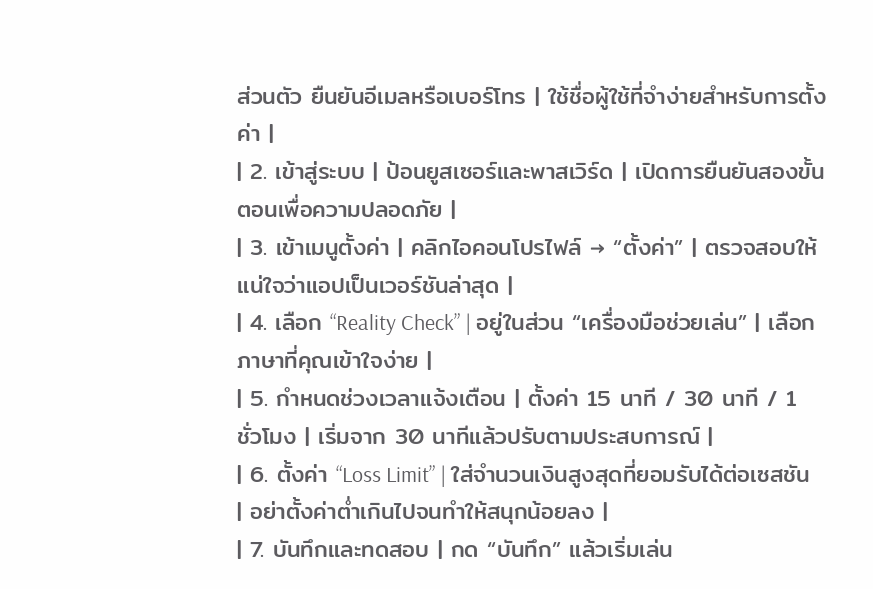ส่วนตัว ยืนยันอีเมลหรือเบอร์โทร | ใช้ชื่อผู้ใช้ที่จำง่ายสำหรับการตั้งค่า |
| 2. เข้าสู่ระบบ | ป้อนยูสเซอร์และพาสเวิร์ด | เปิดการยืนยันสองขั้นตอนเพื่อความปลอดภัย |
| 3. เข้าเมนูตั้งค่า | คลิกไอคอนโปรไฟล์ → “ตั้งค่า” | ตรวจสอบให้แน่ใจว่าแอปเป็นเวอร์ชันล่าสุด |
| 4. เลือก “Reality Check” | อยู่ในส่วน “เครื่องมือช่วยเล่น” | เลือกภาษาที่คุณเข้าใจง่าย |
| 5. กำหนดช่วงเวลาแจ้งเตือน | ตั้งค่า 15 นาที / 30 นาที / 1 ชั่วโมง | เริ่มจาก 30 นาทีแล้วปรับตามประสบการณ์ |
| 6. ตั้งค่า “Loss Limit” | ใส่จำนวนเงินสูงสุดที่ยอมรับได้ต่อเซสชัน | อย่าตั้งค่าต่ำเกินไปจนทำให้สนุกน้อยลง |
| 7. บันทึกและทดสอบ | กด “บันทึก” แล้วเริ่มเล่น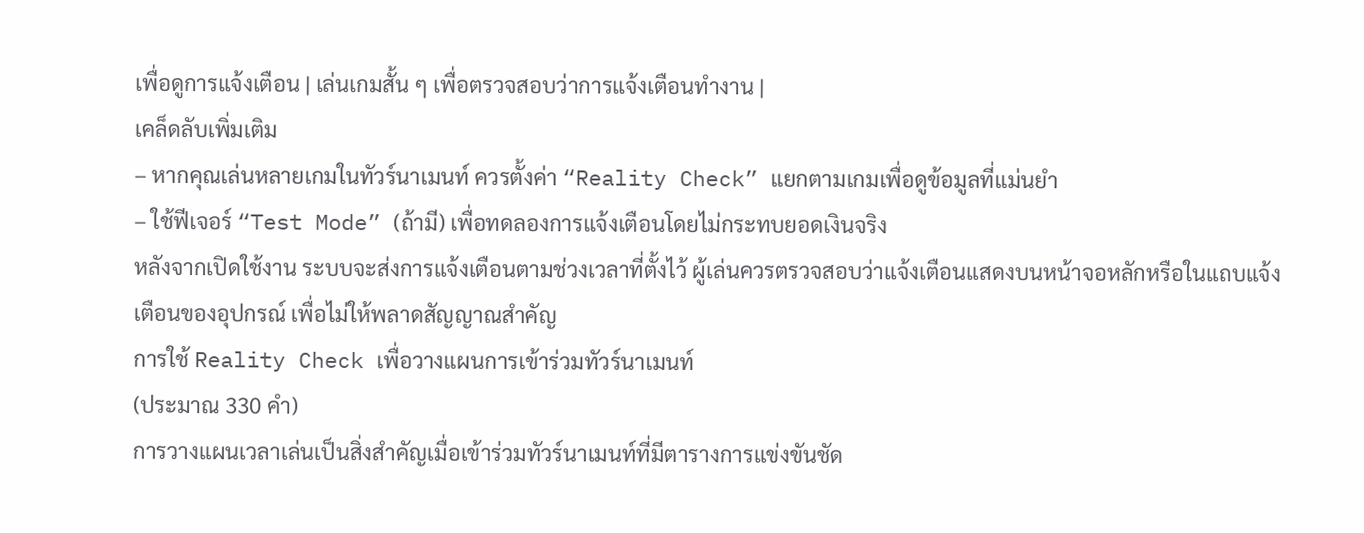เพื่อดูการแจ้งเตือน | เล่นเกมสั้น ๆ เพื่อตรวจสอบว่าการแจ้งเตือนทำงาน |
เคล็ดลับเพิ่มเติม
– หากคุณเล่นหลายเกมในทัวร์นาเมนท์ ควรตั้งค่า “Reality Check” แยกตามเกมเพื่อดูข้อมูลที่แม่นยำ
– ใช้ฟีเจอร์ “Test Mode” (ถ้ามี) เพื่อทดลองการแจ้งเตือนโดยไม่กระทบยอดเงินจริง
หลังจากเปิดใช้งาน ระบบจะส่งการแจ้งเตือนตามช่วงเวลาที่ตั้งไว้ ผู้เล่นควรตรวจสอบว่าแจ้งเตือนแสดงบนหน้าจอหลักหรือในแถบแจ้งเตือนของอุปกรณ์ เพื่อไม่ให้พลาดสัญญาณสำคัญ
การใช้ Reality Check เพื่อวางแผนการเข้าร่วมทัวร์นาเมนท์
(ประมาณ 330 คำ)
การวางแผนเวลาเล่นเป็นสิ่งสำคัญเมื่อเข้าร่วมทัวร์นาเมนท์ที่มีตารางการแข่งขันชัด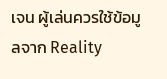เจน ผู้เล่นควรใช้ข้อมูลจาก Reality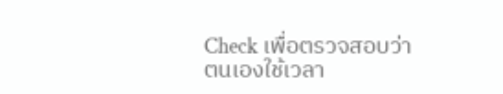Check เพื่อตรวจสอบว่าตนเองใช้เวลา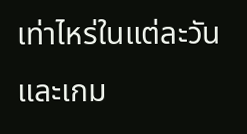เท่าไหร่ในแต่ละวันและเกม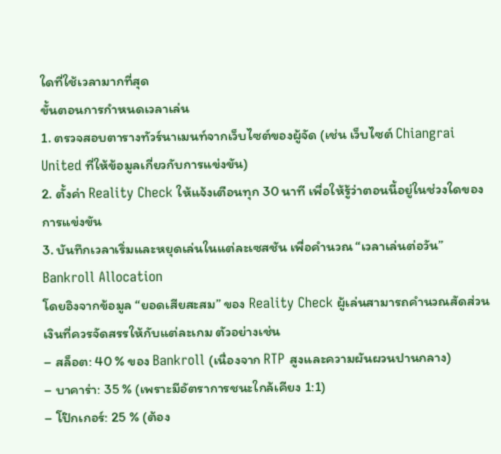ใดที่ใช้เวลามากที่สุด
ขั้นตอนการกำหนดเวลาเล่น
1. ตรวจสอบตารางทัวร์นาเมนท์จากเว็บไซต์ของผู้จัด (เช่น เว็บไซต์ Chiangrai United ที่ให้ข้อมูลเกี่ยวกับการแข่งขัน)
2. ตั้งค่า Reality Check ให้แจ้งเตือนทุก 30 นาที เพื่อให้รู้ว่าตอนนี้อยู่ในช่วงใดของการแข่งขัน
3. บันทึกเวลาเริ่มและหยุดเล่นในแต่ละเซสชัน เพื่อคำนวณ “เวลาเล่นต่อวัน”
Bankroll Allocation
โดยอิงจากข้อมูล “ยอดเสียสะสม” ของ Reality Check ผู้เล่นสามารถคำนวณสัดส่วนเงินที่ควรจัดสรรให้กับแต่ละเกม ตัวอย่างเช่น
– สล็อต: 40 % ของ Bankroll (เนื่องจาก RTP สูงและความผันผวนปานกลาง)
– บาคาร่า: 35 % (เพราะมีอัตราการชนะใกล้เคียง 1:1)
– โป๊กเกอร์: 25 % (ต้อง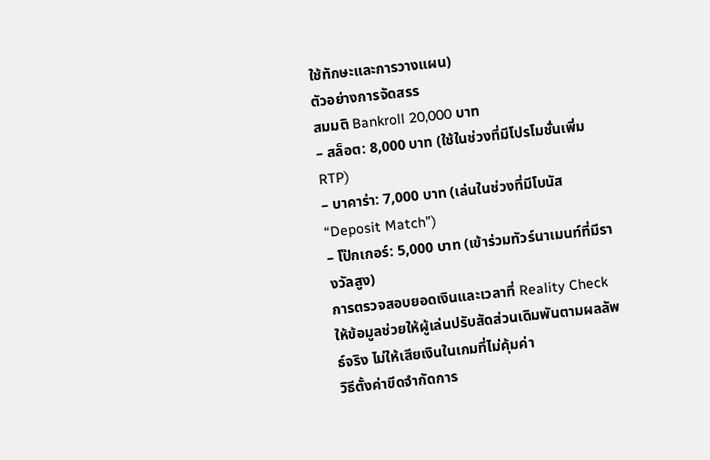ใช้ทักษะและการวางแผน)
ตัวอย่างการจัดสรร
สมมติ Bankroll 20,000 บาท
– สล็อต: 8,000 บาท (ใช้ในช่วงที่มีโปรโมชั่นเพิ่ม RTP)
– บาคาร่า: 7,000 บาท (เล่นในช่วงที่มีโบนัส “Deposit Match”)
– โป๊กเกอร์: 5,000 บาท (เข้าร่วมทัวร์นาเมนท์ที่มีรางวัลสูง)
การตรวจสอบยอดเงินและเวลาที่ Reality Check ให้ข้อมูลช่วยให้ผู้เล่นปรับสัดส่วนเดิมพันตามผลลัพธ์จริง ไม่ให้เสียเงินในเกมที่ไม่คุ้มค่า
วิธีตั้งค่าขีดจำกัดการ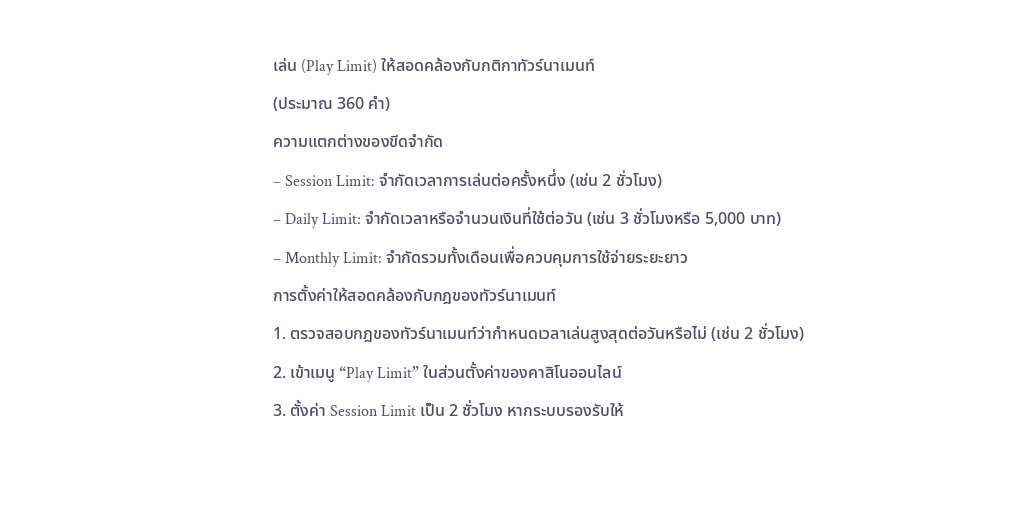เล่น (Play Limit) ให้สอดคล้องกับกติกาทัวร์นาเมนท์
(ประมาณ 360 คำ)
ความแตกต่างของขีดจำกัด
– Session Limit: จำกัดเวลาการเล่นต่อครั้งหนึ่ง (เช่น 2 ชั่วโมง)
– Daily Limit: จำกัดเวลาหรือจำนวนเงินที่ใช้ต่อวัน (เช่น 3 ชั่วโมงหรือ 5,000 บาท)
– Monthly Limit: จำกัดรวมทั้งเดือนเพื่อควบคุมการใช้จ่ายระยะยาว
การตั้งค่าให้สอดคล้องกับกฎของทัวร์นาเมนท์
1. ตรวจสอบกฎของทัวร์นาเมนท์ว่ากำหนดเวลาเล่นสูงสุดต่อวันหรือไม่ (เช่น 2 ชั่วโมง)
2. เข้าเมนู “Play Limit” ในส่วนตั้งค่าของคาสิโนออนไลน์
3. ตั้งค่า Session Limit เป็น 2 ชั่วโมง หากระบบรองรับให้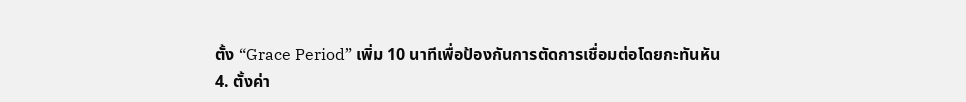ตั้ง “Grace Period” เพิ่ม 10 นาทีเพื่อป้องกันการตัดการเชื่อมต่อโดยกะทันหัน
4. ตั้งค่า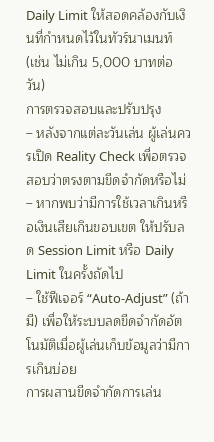Daily Limit ให้สอดคล้องกับเงินที่กำหนดไว้ในทัวร์นาเมนท์ (เช่น ไม่เกิน 5,000 บาทต่อวัน)
การตรวจสอบและปรับปรุง
– หลังจากแต่ละวันเล่น ผู้เล่นควรเปิด Reality Check เพื่อตรวจสอบว่าตรงตามขีดจำกัดหรือไม่
– หากพบว่ามีการใช้เวลาเกินหรือเงินเสียเกินขอบเขต ให้ปรับลด Session Limit หรือ Daily Limit ในครั้งถัดไป
– ใช้ฟีเจอร์ “Auto‑Adjust” (ถ้ามี) เพื่อให้ระบบลดขีดจำกัดอัตโนมัติเมื่อผู้เล่นเก็บข้อมูลว่ามีการเกินบ่อย
การผสานขีดจำกัดการเล่น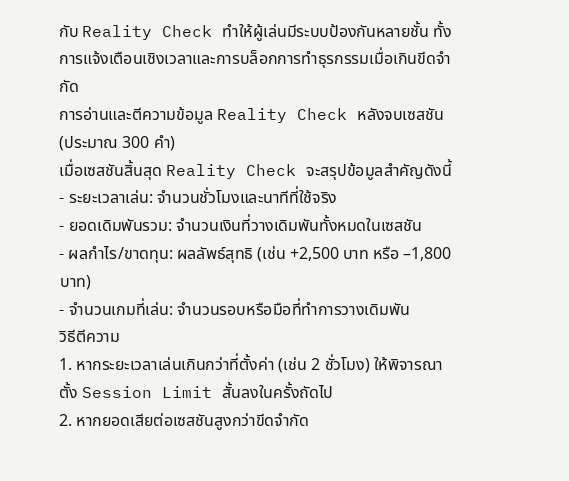กับ Reality Check ทำให้ผู้เล่นมีระบบป้องกันหลายชั้น ทั้งการแจ้งเตือนเชิงเวลาและการบล็อกการทำธุรกรรมเมื่อเกินขีดจำกัด
การอ่านและตีความข้อมูล Reality Check หลังจบเซสชัน
(ประมาณ 300 คำ)
เมื่อเซสชันสิ้นสุด Reality Check จะสรุปข้อมูลสำคัญดังนี้
- ระยะเวลาเล่น: จำนวนชั่วโมงและนาทีที่ใช้จริง
- ยอดเดิมพันรวม: จำนวนเงินที่วางเดิมพันทั้งหมดในเซสชัน
- ผลกำไร/ขาดทุน: ผลลัพธ์สุทธิ (เช่น +2,500 บาท หรือ –1,800 บาท)
- จำนวนเกมที่เล่น: จำนวนรอบหรือมือที่ทำการวางเดิมพัน
วิธีตีความ
1. หากระยะเวลาเล่นเกินกว่าที่ตั้งค่า (เช่น 2 ชั่วโมง) ให้พิจารณาตั้ง Session Limit สั้นลงในครั้งถัดไป
2. หากยอดเสียต่อเซสชันสูงกว่าขีดจำกัด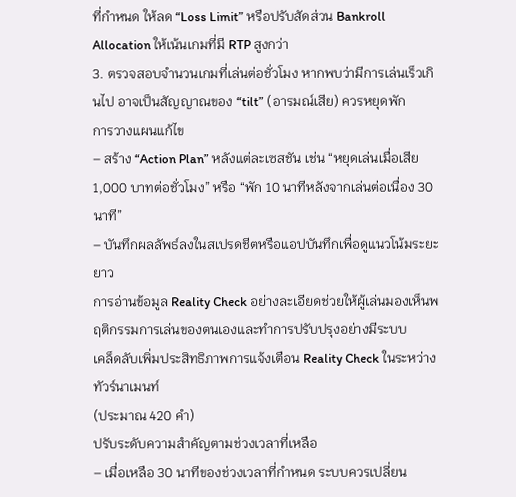ที่กำหนด ให้ลด “Loss Limit” หรือปรับสัดส่วน Bankroll Allocation ให้เน้นเกมที่มี RTP สูงกว่า
3. ตรวจสอบจำนวนเกมที่เล่นต่อชั่วโมง หากพบว่ามีการเล่นเร็วเกินไป อาจเป็นสัญญาณของ “tilt” (อารมณ์เสีย) ควรหยุดพัก
การวางแผนแก้ไข
– สร้าง “Action Plan” หลังแต่ละเซสชัน เช่น “หยุดเล่นเมื่อเสีย 1,000 บาทต่อชั่วโมง” หรือ “พัก 10 นาทีหลังจากเล่นต่อเนื่อง 30 นาที”
– บันทึกผลลัพธ์ลงในสเปรดชีตหรือแอปบันทึกเพื่อดูแนวโน้มระยะยาว
การอ่านข้อมูล Reality Check อย่างละเอียดช่วยให้ผู้เล่นมองเห็นพฤติกรรมการเล่นของตนเองและทำการปรับปรุงอย่างมีระบบ
เคล็ดลับเพิ่มประสิทธิภาพการแจ้งเตือน Reality Check ในระหว่างทัวร์นาเมนท์
(ประมาณ 420 คำ)
ปรับระดับความสำคัญตามช่วงเวลาที่เหลือ
– เมื่อเหลือ 30 นาทีของช่วงเวลาที่กำหนด ระบบควรเปลี่ยน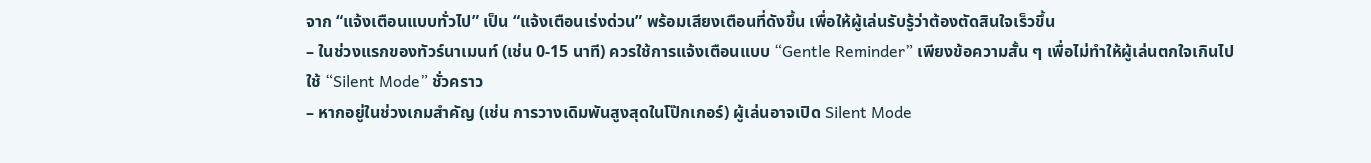จาก “แจ้งเตือนแบบทั่วไป” เป็น “แจ้งเตือนเร่งด่วน” พร้อมเสียงเตือนที่ดังขึ้น เพื่อให้ผู้เล่นรับรู้ว่าต้องตัดสินใจเร็วขึ้น
– ในช่วงแรกของทัวร์นาเมนท์ (เช่น 0‑15 นาที) ควรใช้การแจ้งเตือนแบบ “Gentle Reminder” เพียงข้อความสั้น ๆ เพื่อไม่ทำให้ผู้เล่นตกใจเกินไป
ใช้ “Silent Mode” ชั่วคราว
– หากอยู่ในช่วงเกมสำคัญ (เช่น การวางเดิมพันสูงสุดในโป๊กเกอร์) ผู้เล่นอาจเปิด Silent Mode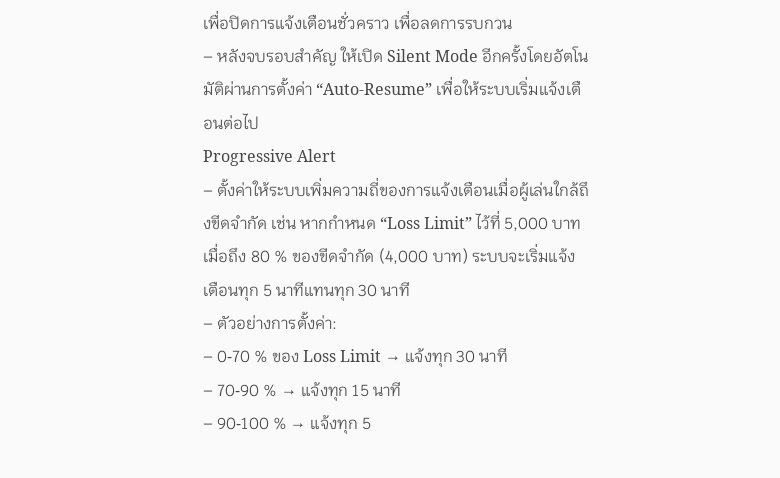เพื่อปิดการแจ้งเตือนชั่วคราว เพื่อลดการรบกวน
– หลังจบรอบสำคัญ ให้เปิด Silent Mode อีกครั้งโดยอัตโนมัติผ่านการตั้งค่า “Auto‑Resume” เพื่อให้ระบบเริ่มแจ้งเตือนต่อไป
Progressive Alert
– ตั้งค่าให้ระบบเพิ่มความถี่ของการแจ้งเตือนเมื่อผู้เล่นใกล้ถึงขีดจำกัด เช่น หากกำหนด “Loss Limit” ไว้ที่ 5,000 บาท เมื่อถึง 80 % ของขีดจำกัด (4,000 บาท) ระบบจะเริ่มแจ้งเตือนทุก 5 นาทีแทนทุก 30 นาที
– ตัวอย่างการตั้งค่า:
– 0‑70 % ของ Loss Limit → แจ้งทุก 30 นาที
– 70‑90 % → แจ้งทุก 15 นาที
– 90‑100 % → แจ้งทุก 5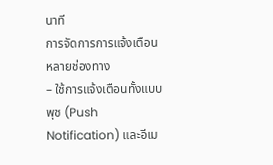นาที
การจัดการการแจ้งเตือนหลายช่องทาง
– ใช้การแจ้งเตือนทั้งแบบพุช (Push Notification) และอีเม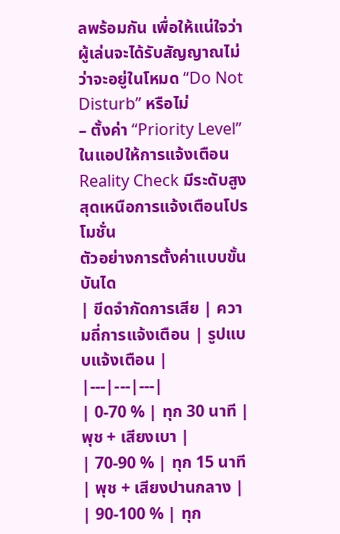ลพร้อมกัน เพื่อให้แน่ใจว่าผู้เล่นจะได้รับสัญญาณไม่ว่าจะอยู่ในโหมด “Do Not Disturb” หรือไม่
– ตั้งค่า “Priority Level” ในแอปให้การแจ้งเตือน Reality Check มีระดับสูงสุดเหนือการแจ้งเตือนโปรโมชั่น
ตัวอย่างการตั้งค่าแบบขั้นบันได
| ขีดจำกัดการเสีย | ความถี่การแจ้งเตือน | รูปแบบแจ้งเตือน |
|---|---|---|
| 0‑70 % | ทุก 30 นาที | พุช + เสียงเบา |
| 70‑90 % | ทุก 15 นาที | พุช + เสียงปานกลาง |
| 90‑100 % | ทุก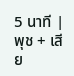5 นาที | พุช + เสีย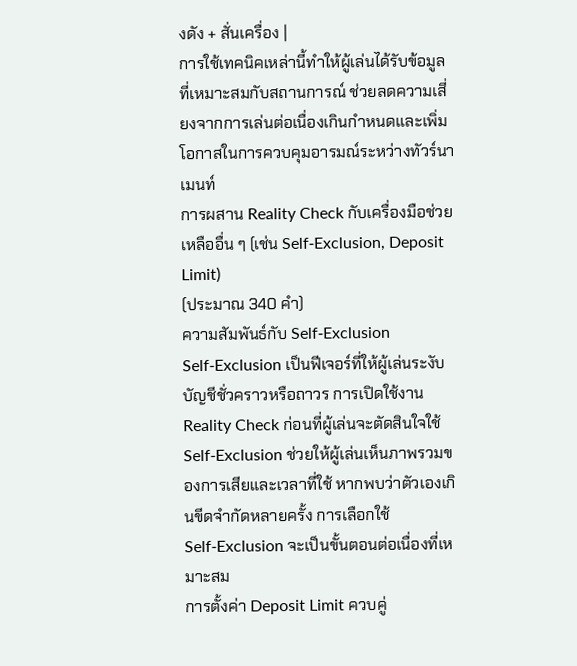งดัง + สั่นเครื่อง |
การใช้เทคนิคเหล่านี้ทำให้ผู้เล่นได้รับข้อมูลที่เหมาะสมกับสถานการณ์ ช่วยลดความเสี่ยงจากการเล่นต่อเนื่องเกินกำหนดและเพิ่มโอกาสในการควบคุมอารมณ์ระหว่างทัวร์นาเมนท์
การผสาน Reality Check กับเครื่องมือช่วยเหลืออื่น ๆ (เช่น Self‑Exclusion, Deposit Limit)
(ประมาณ 340 คำ)
ความสัมพันธ์กับ Self‑Exclusion
Self‑Exclusion เป็นฟีเจอร์ที่ให้ผู้เล่นระงับบัญชีชั่วคราวหรือถาวร การเปิดใช้งาน Reality Check ก่อนที่ผู้เล่นจะตัดสินใจใช้ Self‑Exclusion ช่วยให้ผู้เล่นเห็นภาพรวมของการเสียและเวลาที่ใช้ หากพบว่าตัวเองเกินขีดจำกัดหลายครั้ง การเลือกใช้ Self‑Exclusion จะเป็นขั้นตอนต่อเนื่องที่เหมาะสม
การตั้งค่า Deposit Limit ควบคู่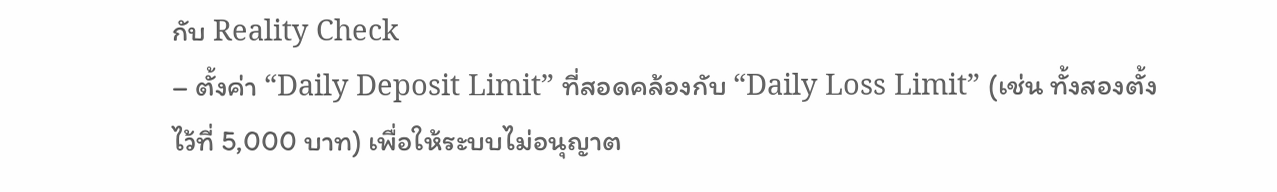กับ Reality Check
– ตั้งค่า “Daily Deposit Limit” ที่สอดคล้องกับ “Daily Loss Limit” (เช่น ทั้งสองตั้งไว้ที่ 5,000 บาท) เพื่อให้ระบบไม่อนุญาต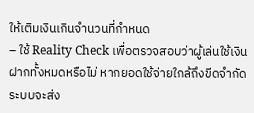ให้เติมเงินเกินจำนวนที่กำหนด
– ใช้ Reality Check เพื่อตรวจสอบว่าผู้เล่นใช้เงินฝากทั้งหมดหรือไม่ หากยอดใช้จ่ายใกล้ถึงขีดจำกัด ระบบจะส่ง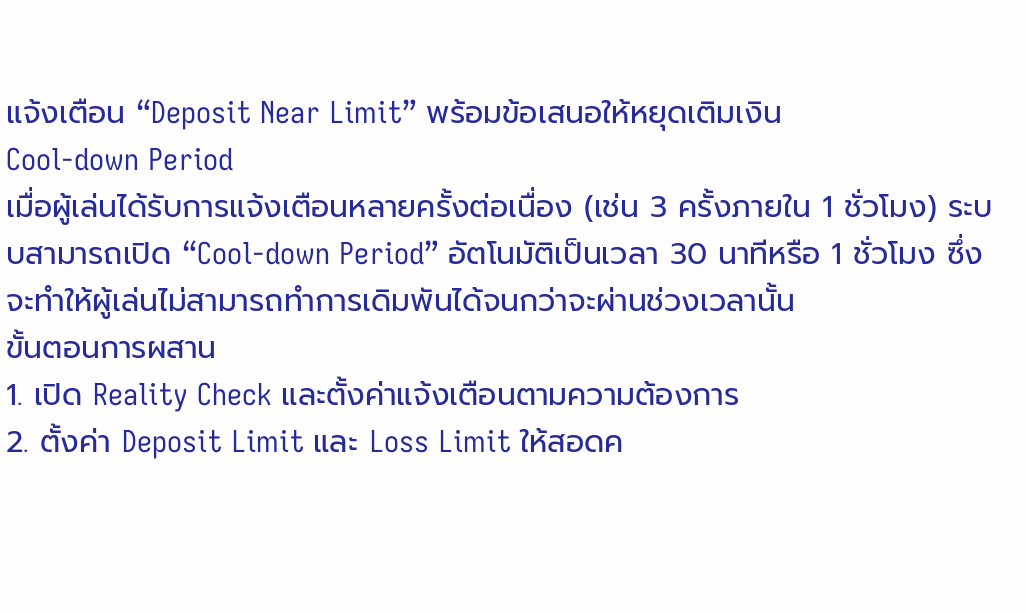แจ้งเตือน “Deposit Near Limit” พร้อมข้อเสนอให้หยุดเติมเงิน
Cool‑down Period
เมื่อผู้เล่นได้รับการแจ้งเตือนหลายครั้งต่อเนื่อง (เช่น 3 ครั้งภายใน 1 ชั่วโมง) ระบบสามารถเปิด “Cool‑down Period” อัตโนมัติเป็นเวลา 30 นาทีหรือ 1 ชั่วโมง ซึ่งจะทำให้ผู้เล่นไม่สามารถทำการเดิมพันได้จนกว่าจะผ่านช่วงเวลานั้น
ขั้นตอนการผสาน
1. เปิด Reality Check และตั้งค่าแจ้งเตือนตามความต้องการ
2. ตั้งค่า Deposit Limit และ Loss Limit ให้สอดค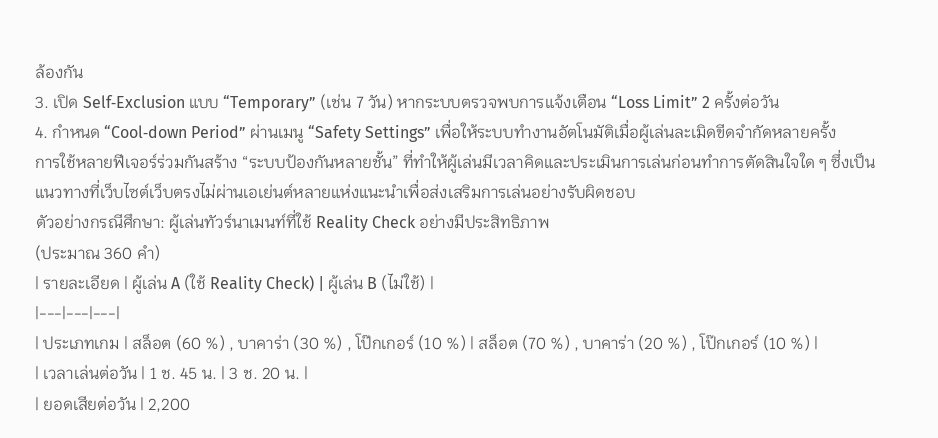ล้องกัน
3. เปิด Self‑Exclusion แบบ “Temporary” (เช่น 7 วัน) หากระบบตรวจพบการแจ้งเตือน “Loss Limit” 2 ครั้งต่อวัน
4. กำหนด “Cool‑down Period” ผ่านเมนู “Safety Settings” เพื่อให้ระบบทำงานอัตโนมัติเมื่อผู้เล่นละเมิดขีดจำกัดหลายครั้ง
การใช้หลายฟีเจอร์ร่วมกันสร้าง “ระบบป้องกันหลายชั้น” ที่ทำให้ผู้เล่นมีเวลาคิดและประเมินการเล่นก่อนทำการตัดสินใจใด ๆ ซึ่งเป็นแนวทางที่เว็บไซต์เว็บตรงไม่ผ่านเอเย่นต์หลายแห่งแนะนำเพื่อส่งเสริมการเล่นอย่างรับผิดชอบ
ตัวอย่างกรณีศึกษา: ผู้เล่นทัวร์นาเมนท์ที่ใช้ Reality Check อย่างมีประสิทธิภาพ
(ประมาณ 360 คำ)
| รายละเอียด | ผู้เล่น A (ใช้ Reality Check) | ผู้เล่น B (ไม่ใช้) |
|---|---|---|
| ประเภทเกม | สล็อต (60 %) , บาคาร่า (30 %) , โป๊กเกอร์ (10 %) | สล็อต (70 %) , บาคาร่า (20 %) , โป๊กเกอร์ (10 %) |
| เวลาเล่นต่อวัน | 1 ช. 45 น. | 3 ช. 20 น. |
| ยอดเสียต่อวัน | 2,200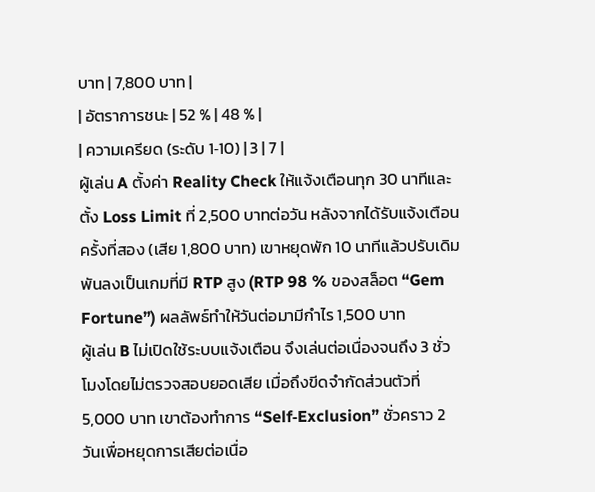บาท | 7,800 บาท |
| อัตราการชนะ | 52 % | 48 % |
| ความเครียด (ระดับ 1‑10) | 3 | 7 |
ผู้เล่น A ตั้งค่า Reality Check ให้แจ้งเตือนทุก 30 นาทีและตั้ง Loss Limit ที่ 2,500 บาทต่อวัน หลังจากได้รับแจ้งเตือนครั้งที่สอง (เสีย 1,800 บาท) เขาหยุดพัก 10 นาทีแล้วปรับเดิมพันลงเป็นเกมที่มี RTP สูง (RTP 98 % ของสล็อต “Gem Fortune”) ผลลัพธ์ทำให้วันต่อมามีกำไร 1,500 บาท
ผู้เล่น B ไม่เปิดใช้ระบบแจ้งเตือน จึงเล่นต่อเนื่องจนถึง 3 ชั่วโมงโดยไม่ตรวจสอบยอดเสีย เมื่อถึงขีดจำกัดส่วนตัวที่ 5,000 บาท เขาต้องทำการ “Self‑Exclusion” ชั่วคราว 2 วันเพื่อหยุดการเสียต่อเนื่อ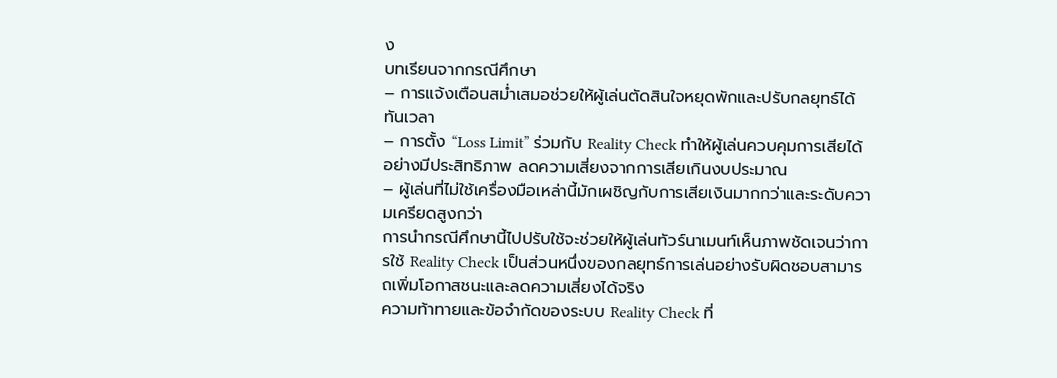ง
บทเรียนจากกรณีศึกษา
– การแจ้งเตือนสม่ำเสมอช่วยให้ผู้เล่นตัดสินใจหยุดพักและปรับกลยุทธ์ได้ทันเวลา
– การตั้ง “Loss Limit” ร่วมกับ Reality Check ทำให้ผู้เล่นควบคุมการเสียได้อย่างมีประสิทธิภาพ ลดความเสี่ยงจากการเสียเกินงบประมาณ
– ผู้เล่นที่ไม่ใช้เครื่องมือเหล่านี้มักเผชิญกับการเสียเงินมากกว่าและระดับความเครียดสูงกว่า
การนำกรณีศึกษานี้ไปปรับใช้จะช่วยให้ผู้เล่นทัวร์นาเมนท์เห็นภาพชัดเจนว่าการใช้ Reality Check เป็นส่วนหนึ่งของกลยุทธ์การเล่นอย่างรับผิดชอบสามารถเพิ่มโอกาสชนะและลดความเสี่ยงได้จริง
ความท้าทายและข้อจำกัดของระบบ Reality Check ที่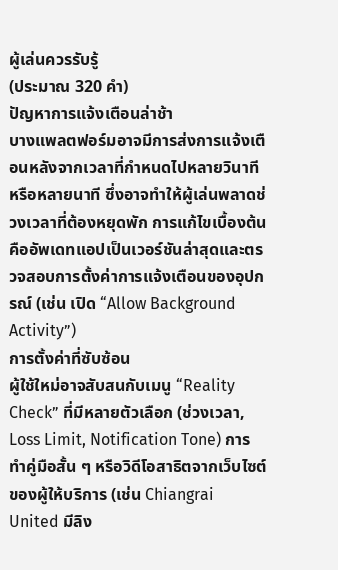ผู้เล่นควรรับรู้
(ประมาณ 320 คำ)
ปัญหาการแจ้งเตือนล่าช้า
บางแพลตฟอร์มอาจมีการส่งการแจ้งเตือนหลังจากเวลาที่กำหนดไปหลายวินาทีหรือหลายนาที ซึ่งอาจทำให้ผู้เล่นพลาดช่วงเวลาที่ต้องหยุดพัก การแก้ไขเบื้องต้นคืออัพเดทแอปเป็นเวอร์ชันล่าสุดและตรวจสอบการตั้งค่าการแจ้งเตือนของอุปกรณ์ (เช่น เปิด “Allow Background Activity”)
การตั้งค่าที่ซับซ้อน
ผู้ใช้ใหม่อาจสับสนกับเมนู “Reality Check” ที่มีหลายตัวเลือก (ช่วงเวลา, Loss Limit, Notification Tone) การทำคู่มือสั้น ๆ หรือวิดีโอสาธิตจากเว็บไซต์ของผู้ให้บริการ (เช่น Chiangrai United มีลิง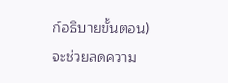ก์อธิบายขั้นตอน) จะช่วยลดความ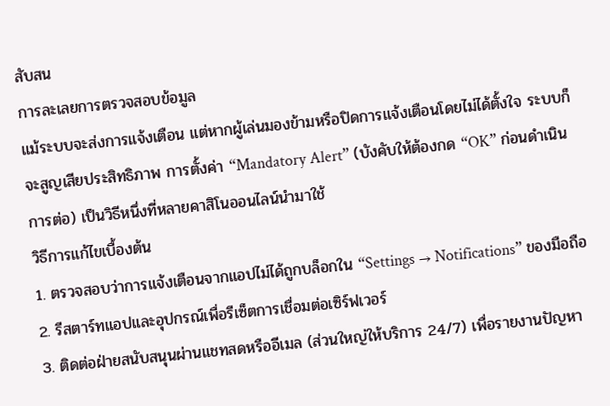สับสน
การละเลยการตรวจสอบข้อมูล
แม้ระบบจะส่งการแจ้งเตือน แต่หากผู้เล่นมองข้ามหรือปิดการแจ้งเตือนโดยไม่ได้ตั้งใจ ระบบก็จะสูญเสียประสิทธิภาพ การตั้งค่า “Mandatory Alert” (บังคับให้ต้องกด “OK” ก่อนดำเนินการต่อ) เป็นวิธีหนึ่งที่หลายคาสิโนออนไลน์นำมาใช้
วิธีการแก้ไขเบื้องต้น
1. ตรวจสอบว่าการแจ้งเตือนจากแอปไม่ได้ถูกบล็อกใน “Settings → Notifications” ของมือถือ
2. รีสตาร์ทแอปและอุปกรณ์เพื่อรีเซ็ตการเชื่อมต่อเซิร์ฟเวอร์
3. ติดต่อฝ่ายสนับสนุนผ่านแชทสดหรืออีเมล (ส่วนใหญ่ให้บริการ 24/7) เพื่อรายงานปัญหา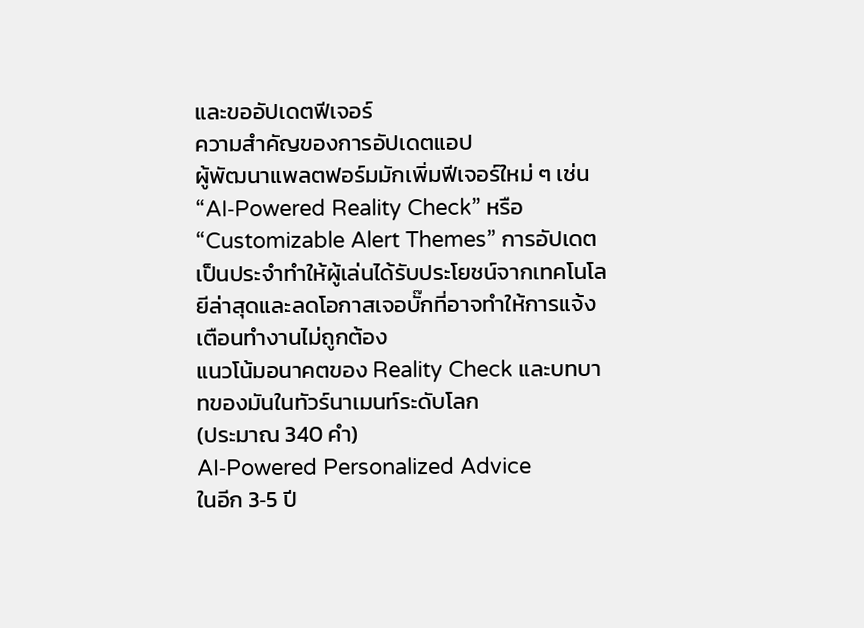และขออัปเดตฟีเจอร์
ความสำคัญของการอัปเดตแอป
ผู้พัฒนาแพลตฟอร์มมักเพิ่มฟีเจอร์ใหม่ ๆ เช่น “AI‑Powered Reality Check” หรือ “Customizable Alert Themes” การอัปเดตเป็นประจำทำให้ผู้เล่นได้รับประโยชน์จากเทคโนโลยีล่าสุดและลดโอกาสเจอบั๊กที่อาจทำให้การแจ้งเตือนทำงานไม่ถูกต้อง
แนวโน้มอนาคตของ Reality Check และบทบาทของมันในทัวร์นาเมนท์ระดับโลก
(ประมาณ 340 คำ)
AI‑Powered Personalized Advice
ในอีก 3‑5 ปี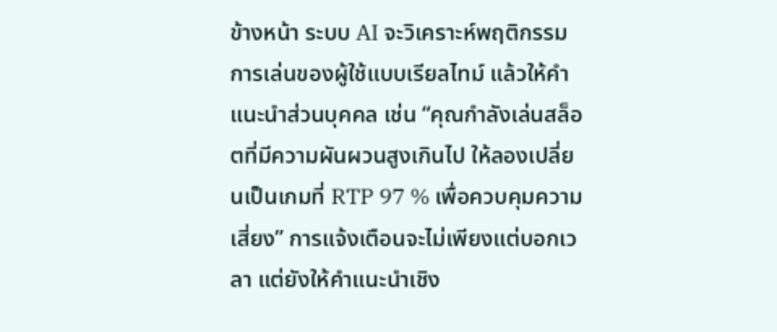ข้างหน้า ระบบ AI จะวิเคราะห์พฤติกรรมการเล่นของผู้ใช้แบบเรียลไทม์ แล้วให้คำแนะนำส่วนบุคคล เช่น “คุณกำลังเล่นสล็อตที่มีความผันผวนสูงเกินไป ให้ลองเปลี่ยนเป็นเกมที่ RTP 97 % เพื่อควบคุมความเสี่ยง” การแจ้งเตือนจะไม่เพียงแต่บอกเวลา แต่ยังให้คำแนะนำเชิง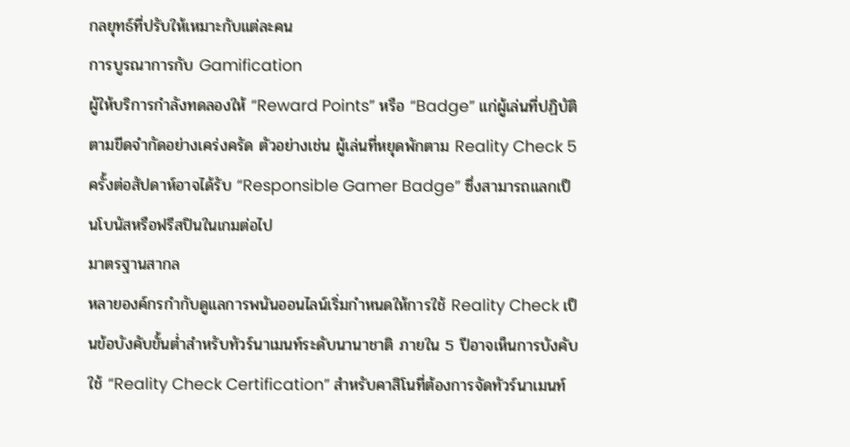กลยุทธ์ที่ปรับให้เหมาะกับแต่ละคน
การบูรณาการกับ Gamification
ผู้ให้บริการกำลังทดลองให้ “Reward Points” หรือ “Badge” แก่ผู้เล่นที่ปฏิบัติตามขีดจำกัดอย่างเคร่งครัด ตัวอย่างเช่น ผู้เล่นที่หยุดพักตาม Reality Check 5 ครั้งต่อสัปดาห์อาจได้รับ “Responsible Gamer Badge” ซึ่งสามารถแลกเป็นโบนัสหรือฟรีสปินในเกมต่อไป
มาตรฐานสากล
หลายองค์กรกำกับดูแลการพนันออนไลน์เริ่มกำหนดให้การใช้ Reality Check เป็นข้อบังคับขั้นต่ำสำหรับทัวร์นาเมนท์ระดับนานาชาติ ภายใน 5 ปีอาจเห็นการบังคับใช้ “Reality Check Certification” สำหรับคาสิโนที่ต้องการจัดทัวร์นาเมนท์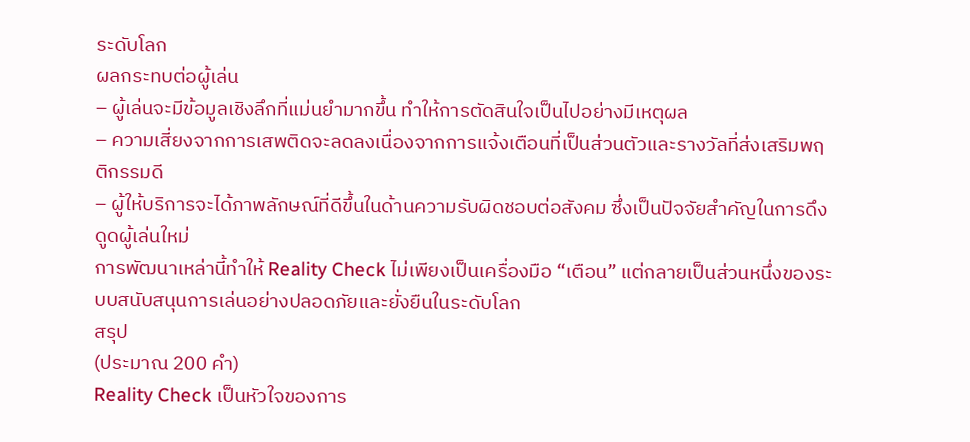ระดับโลก
ผลกระทบต่อผู้เล่น
– ผู้เล่นจะมีข้อมูลเชิงลึกที่แม่นยำมากขึ้น ทำให้การตัดสินใจเป็นไปอย่างมีเหตุผล
– ความเสี่ยงจากการเสพติดจะลดลงเนื่องจากการแจ้งเตือนที่เป็นส่วนตัวและรางวัลที่ส่งเสริมพฤติกรรมดี
– ผู้ให้บริการจะได้ภาพลักษณ์ที่ดีขึ้นในด้านความรับผิดชอบต่อสังคม ซึ่งเป็นปัจจัยสำคัญในการดึงดูดผู้เล่นใหม่
การพัฒนาเหล่านี้ทำให้ Reality Check ไม่เพียงเป็นเครื่องมือ “เตือน” แต่กลายเป็นส่วนหนึ่งของระบบสนับสนุนการเล่นอย่างปลอดภัยและยั่งยืนในระดับโลก
สรุป
(ประมาณ 200 คำ)
Reality Check เป็นหัวใจของการ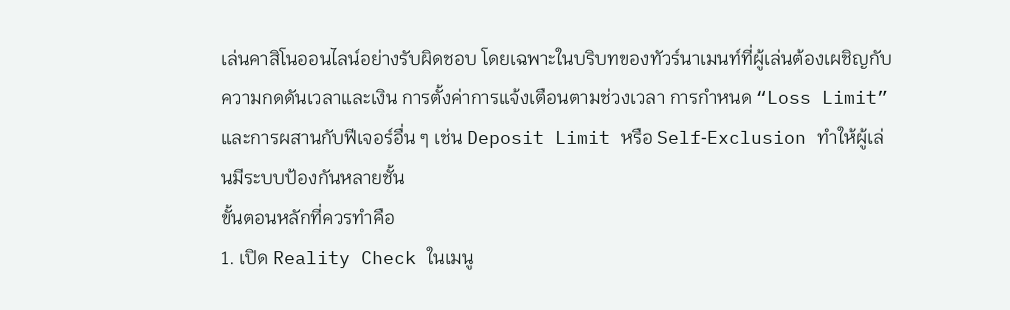เล่นคาสิโนออนไลน์อย่างรับผิดชอบ โดยเฉพาะในบริบทของทัวร์นาเมนท์ที่ผู้เล่นต้องเผชิญกับความกดดันเวลาและเงิน การตั้งค่าการแจ้งเตือนตามช่วงเวลา การกำหนด “Loss Limit” และการผสานกับฟีเจอร์อื่น ๆ เช่น Deposit Limit หรือ Self‑Exclusion ทำให้ผู้เล่นมีระบบป้องกันหลายชั้น
ขั้นตอนหลักที่ควรทำคือ
1. เปิด Reality Check ในเมนู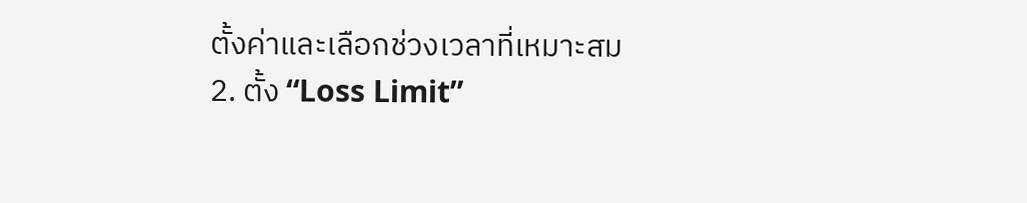ตั้งค่าและเลือกช่วงเวลาที่เหมาะสม
2. ตั้ง “Loss Limit”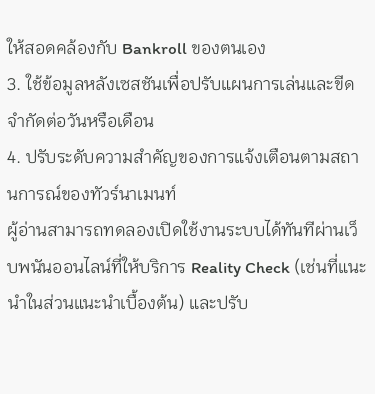ให้สอดคล้องกับ Bankroll ของตนเอง
3. ใช้ข้อมูลหลังเซสชันเพื่อปรับแผนการเล่นและขีดจำกัดต่อวันหรือเดือน
4. ปรับระดับความสำคัญของการแจ้งเตือนตามสถานการณ์ของทัวร์นาเมนท์
ผู้อ่านสามารถทดลองเปิดใช้งานระบบได้ทันทีผ่านเว็บพนันออนไลน์ที่ให้บริการ Reality Check (เช่นที่แนะนำในส่วนแนะนำเบื้องต้น) และปรับ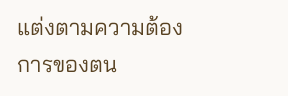แต่งตามความต้องการของตน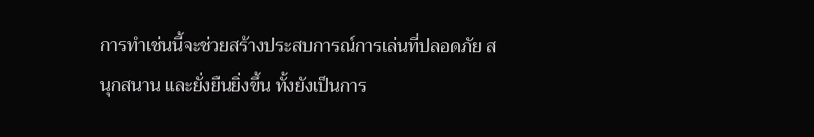การทำเช่นนี้จะช่วยสร้างประสบการณ์การเล่นที่ปลอดภัย สนุกสนาน และยั่งยืนยิ่งขึ้น ทั้งยังเป็นการ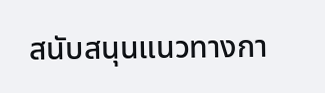สนับสนุนแนวทางกา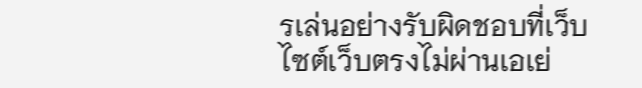รเล่นอย่างรับผิดชอบที่เว็บไซต์เว็บตรงไม่ผ่านเอเย่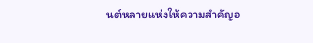นต์หลายแห่งให้ความสำคัญอ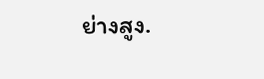ย่างสูง.